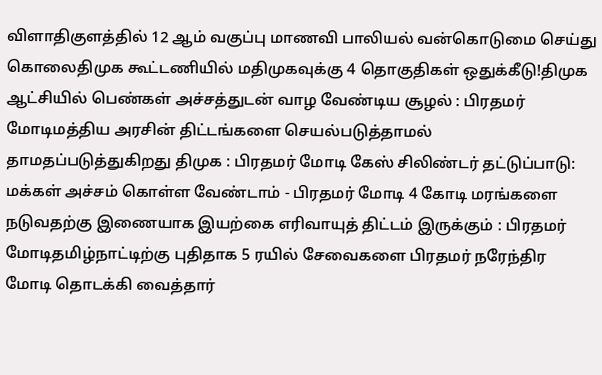விளாதிகுளத்தில் 12 ஆம் வகுப்பு மாணவி பாலியல் வன்கொடுமை செய்து கொலைதிமுக கூட்டணியில் மதிமுகவுக்கு 4 தொகுதிகள் ஒதுக்கீடு!திமுக ஆட்சியில் பெண்கள் அச்சத்துடன் வாழ வேண்டிய சூழல் : பிரதமர் மோடிமத்திய அரசின் திட்டங்களை செயல்படுத்தாமல் தாமதப்படுத்துகிறது திமுக : பிரதமர் மோடி கேஸ் சிலிண்டர் தட்டுப்பாடு: மக்கள் அச்சம் கொள்ள வேண்டாம் - பிரதமர் மோடி 4 கோடி மரங்களை நடுவதற்கு இணையாக இயற்கை எரிவாயுத் திட்டம் இருக்கும் : பிரதமர் மோடிதமிழ்நாட்டிற்கு புதிதாக 5 ரயில் சேவைகளை பிரதமர் நரேந்திர மோடி தொடக்கி வைத்தார்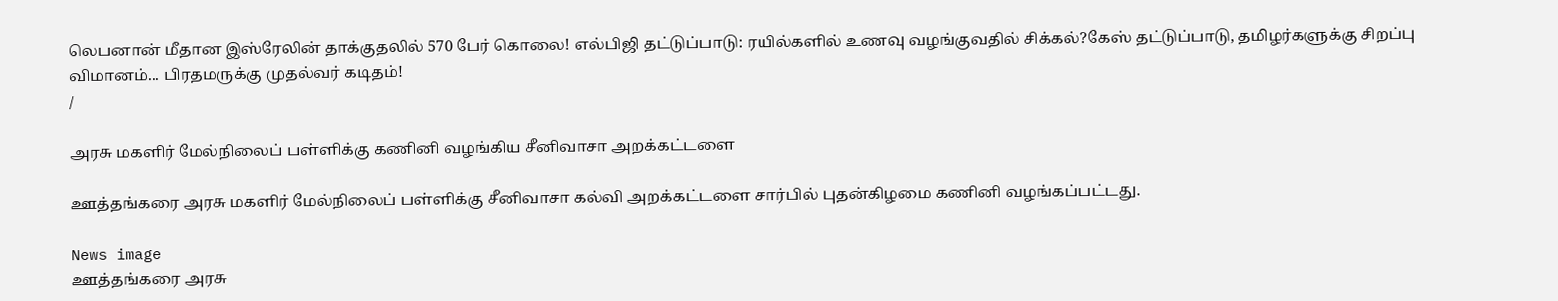லெபனான் மீதான இஸ்ரேலின் தாக்குதலில் 570 பேர் கொலை! எல்பிஜி தட்டுப்பாடு: ரயில்களில் உணவு வழங்குவதில் சிக்கல்?கேஸ் தட்டுப்பாடு, தமிழர்களுக்கு சிறப்பு விமானம்... பிரதமருக்கு முதல்வர் கடிதம்!
/

அரசு மகளிர் மேல்நிலைப் பள்ளிக்கு கணினி வழங்கிய சீனிவாசா அறக்கட்டளை

ஊத்தங்கரை அரசு மகளிர் மேல்நிலைப் பள்ளிக்கு சீனிவாசா கல்வி அறக்கட்டளை சார்பில் புதன்கிழமை கணினி வழங்கப்பட்டது.

News image
ஊத்தங்கரை அரசு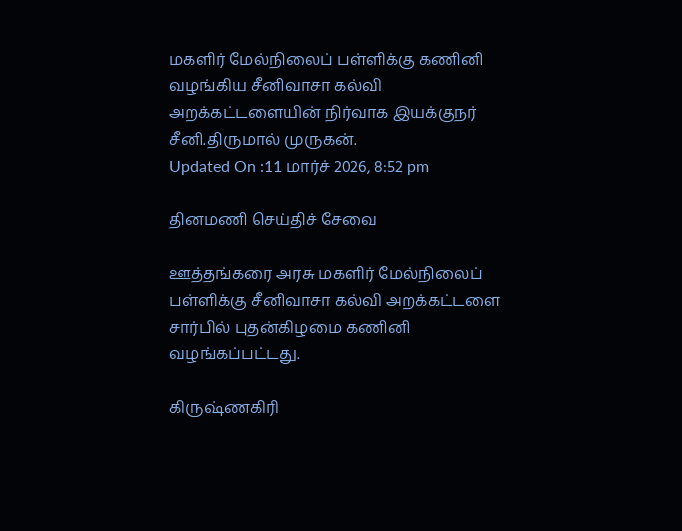மகளிர் மேல்நிலைப் பள்ளிக்கு கணினி வழங்கிய சீனிவாசா கல்வி அறக்கட்டளையின் நிர்வாக இயக்குநர் சீனி.திருமால் முருகன்.
Updated On :11 மார்ச் 2026, 8:52 pm

தினமணி செய்திச் சேவை

ஊத்தங்கரை அரசு மகளிர் மேல்நிலைப் பள்ளிக்கு சீனிவாசா கல்வி அறக்கட்டளை சார்பில் புதன்கிழமை கணினி வழங்கப்பட்டது.

கிருஷ்ணகிரி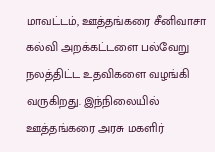மாவட்டம், ஊத்தங்கரை சீனிவாசா கல்வி அறக்கட்டளை பல்வேறு நலத்திட்ட உதவிகளை வழங்கி வருகிறது. இந்நிலையில் ஊத்தங்கரை அரசு மகளிர்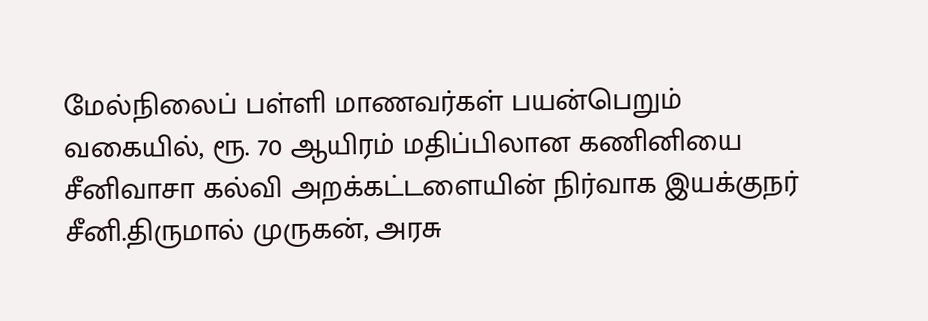மேல்நிலைப் பள்ளி மாணவர்கள் பயன்பெறும் வகையில், ரூ. 70 ஆயிரம் மதிப்பிலான கணினியை சீனிவாசா கல்வி அறக்கட்டளையின் நிர்வாக இயக்குநர் சீனி.திருமால் முருகன், அரசு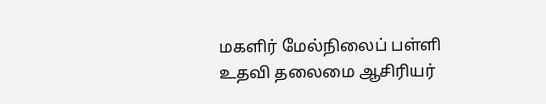மகளிர் மேல்நிலைப் பள்ளி உதவி தலைமை ஆசிரியர்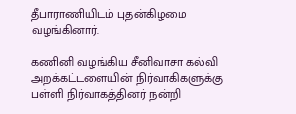தீபாராணியிடம் புதன்கிழமை வழங்கினார்.

கணினி வழங்கிய சீனிவாசா கல்வி அறக்கட்டளையின் நிர்வாகிகளுக்கு பள்ளி நிர்வாகத்தினர் நன்றி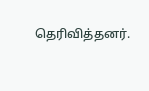தெரிவித்தனர்.